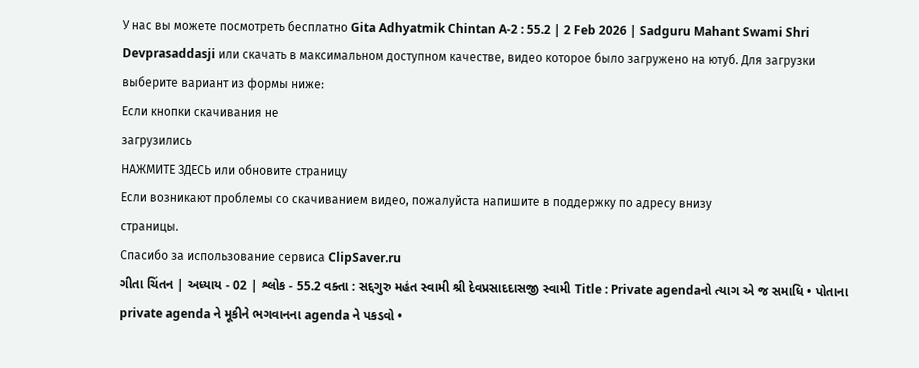У нас вы можете посмотреть бесплатно Gita Adhyatmik Chintan A-2 : 55.2 | 2 Feb 2026 | Sadguru Mahant Swami Shri Devprasaddasji или скачать в максимальном доступном качестве, видео которое было загружено на ютуб. Для загрузки выберите вариант из формы ниже:
Если кнопки скачивания не
загрузились
НАЖМИТЕ ЗДЕСЬ или обновите страницу
Если возникают проблемы со скачиванием видео, пожалуйста напишите в поддержку по адресу внизу
страницы.
Спасибо за использование сервиса ClipSaver.ru
ગીતા ચિંતન | અધ્યાય - 02 | શ્લોક - 55.2 વક્તા : સદ્દગુરુ મહંત સ્વામી શ્રી દેવપ્રસાદદાસજી સ્વામી Title : Private agendaનો ત્યાગ એ જ સમાધિ • પોતાના private agenda ને મૂકીને ભગવાનના agenda ને પકડવો •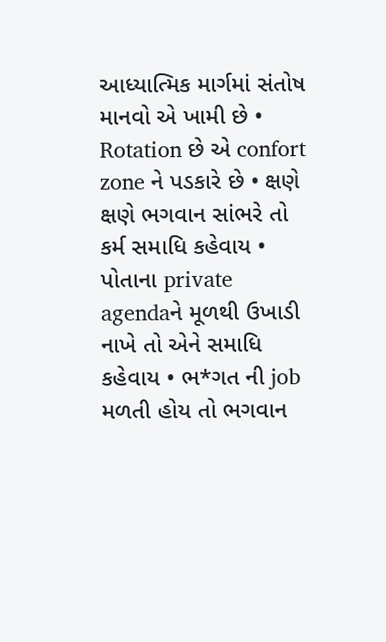આધ્યાત્મિક માર્ગમાં સંતોષ માનવો એ ખામી છે • Rotation છે એ confort zone ને પડકારે છે • ક્ષણે ક્ષણે ભગવાન સાંભરે તો કર્મ સમાધિ કહેવાય • પોતાના private agendaને મૂળથી ઉખાડી નાખે તો એને સમાધિ કહેવાય • ભ*ગત ની job મળતી હોય તો ભગવાન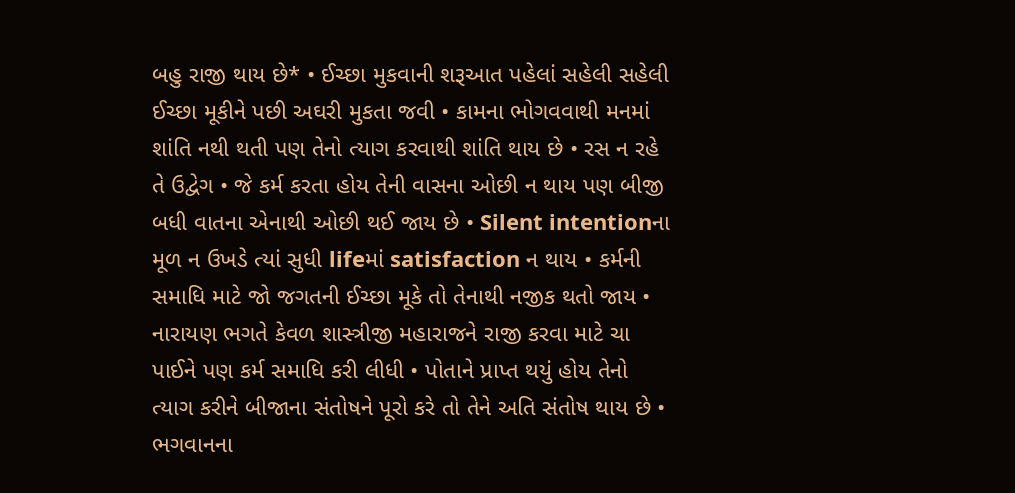બહુ રાજી થાય છે* • ઈચ્છા મુકવાની શરૂઆત પહેલાં સહેલી સહેલી ઈચ્છા મૂકીને પછી અઘરી મુકતા જવી • કામના ભોગવવાથી મનમાં શાંતિ નથી થતી પણ તેનો ત્યાગ કરવાથી શાંતિ થાય છે • રસ ન રહે તે ઉદ્વેગ • જે કર્મ કરતા હોય તેની વાસના ઓછી ન થાય પણ બીજી બધી વાતના એનાથી ઓછી થઈ જાય છે • Silent intentionના મૂળ ન ઉખડે ત્યાં સુધી lifeમાં satisfaction ન થાય • કર્મની સમાધિ માટે જો જગતની ઈચ્છા મૂકે તો તેનાથી નજીક થતો જાય • નારાયણ ભગતે કેવળ શાસ્ત્રીજી મહારાજને રાજી કરવા માટે ચા પાઈને પણ કર્મ સમાધિ કરી લીધી • પોતાને પ્રાપ્ત થયું હોય તેનો ત્યાગ કરીને બીજાના સંતોષને પૂરો કરે તો તેને અતિ સંતોષ થાય છે • ભગવાનના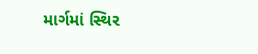માર્ગમાં સ્થિર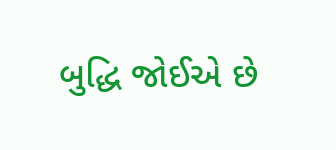બુદ્ધિ જોઈએ છે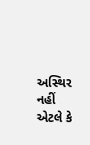અસ્થિર નહીં એટલે કે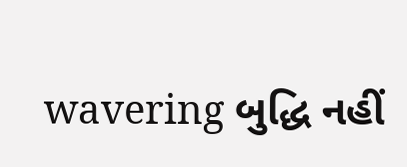wavering બુદ્ધિ નહીં